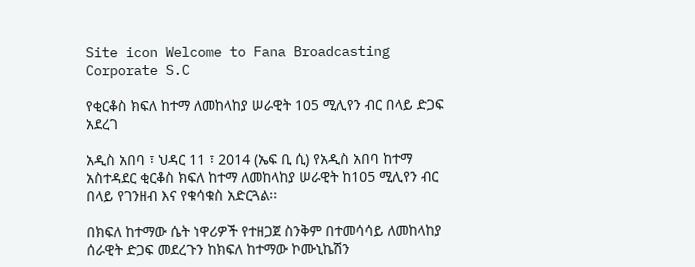Site icon Welcome to Fana Broadcasting Corporate S.C

የቂርቆስ ክፍለ ከተማ ለመከላከያ ሠራዊት 105 ሚሊየን ብር በላይ ድጋፍ አደረገ

አዲስ አበባ ፣ ህዳር 11 ፣ 2014 (ኤፍ ቢ ሲ) የአዲስ አበባ ከተማ አስተዳደር ቂርቆስ ክፍለ ከተማ ለመከላከያ ሠራዊት ከ105 ሚሊየን ብር በላይ የገንዘብ እና የቁሳቁስ አድርጓል፡፡

በክፍለ ከተማው ሴት ነዋሪዎች የተዘጋጀ ስንቅም በተመሳሳይ ለመከላከያ ሰራዊት ድጋፍ መደረጉን ከክፍለ ከተማው ኮሙኒኬሽን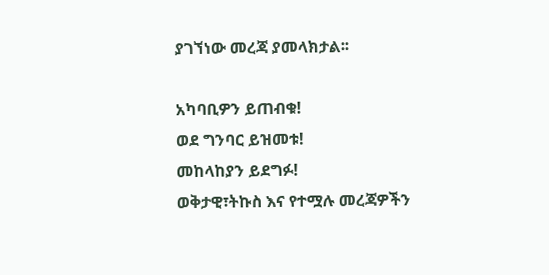ያገኘነው መረጃ ያመላክታል፡፡

አካባቢዎን ይጠብቁ!
ወደ ግንባር ይዝመቱ!
መከላከያን ይደግፉ!
ወቅታዊ፣ትኩስ እና የተሟሉ መረጃዎችን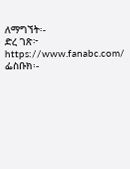ለማግኘት፡-
ድረ ገጽ፦ https://www.fanabc.com/
ፌስቡክ፡-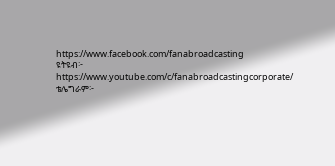https://www.facebook.com/fanabroadcasting
ዩትዩብ፦ https://www.youtube.com/c/fanabroadcastingcorporate/
ቴሌግራም፦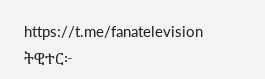https://t.me/fanatelevision
ትዊተር፦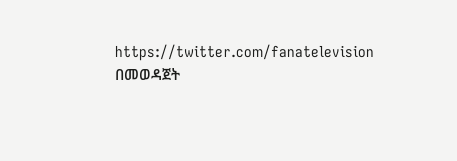https://twitter.com/fanatelevision በመወዳጀት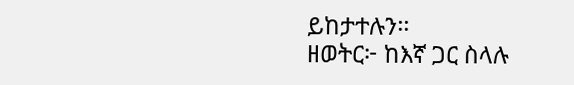ይከታተሉን፡፡
ዘወትር፦ ከእኛ ጋር ስላሉ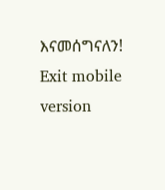እናመሰግናለን!
Exit mobile version